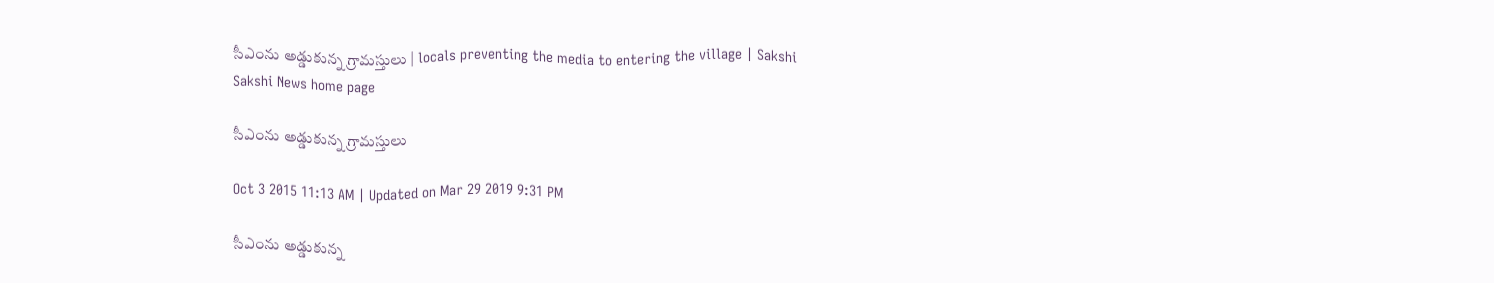సీఎంను అడ్డుకున్న గ్రామస్తులు | locals preventing the media to entering the village | Sakshi
Sakshi News home page

సీఎంను అడ్డుకున్న గ్రామస్తులు

Oct 3 2015 11:13 AM | Updated on Mar 29 2019 9:31 PM

సీఎంను అడ్డుకున్న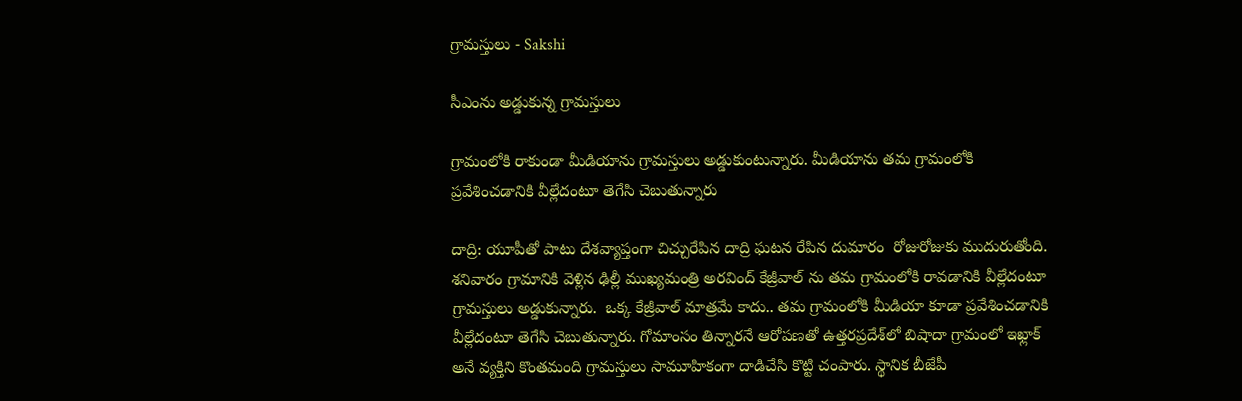గ్రామస్తులు - Sakshi

సీఎంను అడ్డుకున్న గ్రామస్తులు

గ్రామంలోకి రాకుండా మీడియాను గ్రామస్తులు అడ్డుకుంటున్నారు. మీడియాను తమ గ్రామంలోకి ప్రవేశించడానికి వీల్లేదంటూ తెగేసి చెబుతున్నారు

దాద్రి: యూపీతో పాటు దేశవ్యాప్తంగా చిచ్చురేపిన దాద్రి ఘటన రేపిన దుమారం  రోజురోజుకు ముదురుతోంది.  శనివారం గ్రామానికి వెళ్లిన ఢిల్లీ ముఖ్యమంత్రి అరవింద్ కేజ్రీవాల్ ను తమ గ్రామంలోకి రావడానికి వీల్లేదంటూ గ్రామస్తులు అడ్డుకున్నారు.  ఒక్క కేజ్రీవాల్ మాత్రమే కాదు.. తమ గ్రామంలోకి మీడియా కూడా ప్రవేశించడానికి వీల్లేదంటూ తెగేసి చెబుతున్నారు. గోమాంసం తిన్నారనే ఆరోపణతో ఉత్తరప్రదేశ్‌లో బిషాదా గ్రామంలో ఇఖ్లాక్ అనే వ్యక్తిని కొంతమంది గ్రామస్తులు సామూహికంగా దాడిచేసి కొట్టి చంపారు. స్థానిక బీజేపీ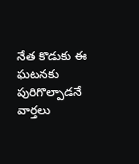నేత కొడుకు ఈ ఘటనకు పురిగొల్పాడనే వార్తలు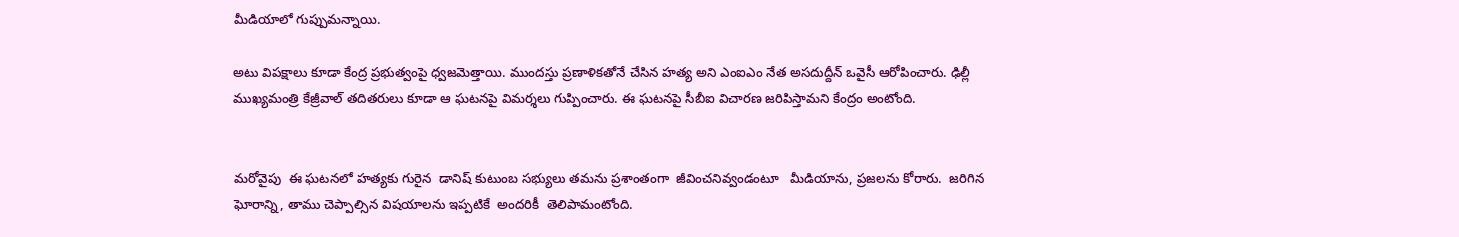మీడియాలో గుప్పుమన్నాయి.

అటు విపక్షాలు కూడా కేంద్ర ప్రభుత్వంపై ధ్వజమెత్తాయి. ముందస్తు ప్రణాళికతోనే చేసిన హత్య అని ఎంఐఎం నేత అసదుద్దీన్ ఒవైసీ ఆరోపించారు. ఢిల్లీ ముఖ్యమంత్రి కేజ్రీవాల్ తదితరులు కూడా ఆ ఘటనపై విమర్శలు గుప్పించారు. ఈ ఘటనపై సీబీఐ విచారణ జరిపిస్తామని కేంద్రం అంటోంది.


మరోవైపు  ఈ ఘటనలో హత్యకు గురైన  డానిష్ కుటుంబ సభ్యులు తమను ప్రశాంతంగా  జీవించనివ్వండంటూ   మీడియాను, ప్రజలను కోరారు.  జరిగిన ఘోరాన్ని, తాము చెప్పాల్సిన విషయాలను ఇప్పటికే  అందరికీ  తెలిపామంటోంది.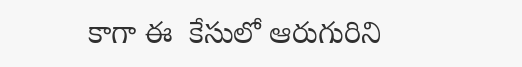కాగా ఈ  కేసులో ఆరుగురిని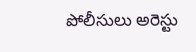పోలీసులు అరెస్టు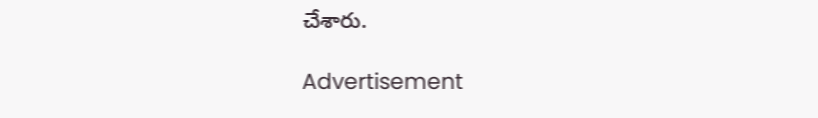చేశారు.

Advertisement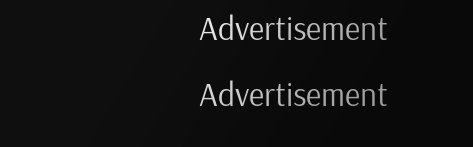Advertisement
Advertisement